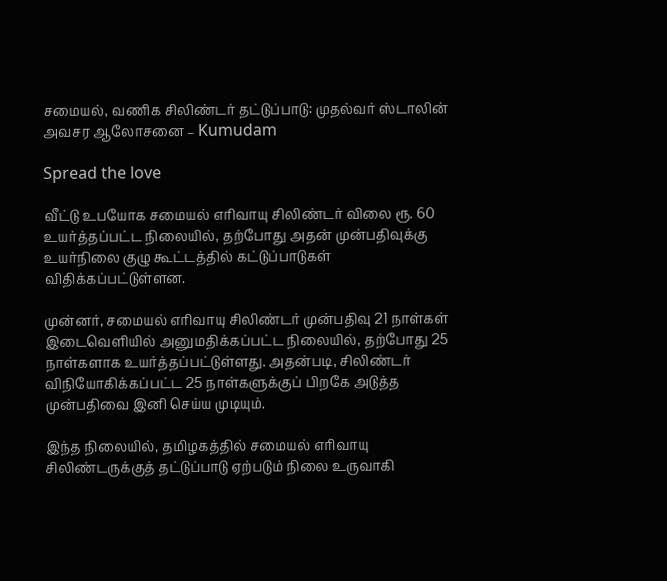சமையல், வணிக சிலிண்டர் தட்டுப்பாடு: முதல்வர் ஸ்டாலின் அவசர ஆலோசனை – Kumudam

Spread the love

வீட்டு உபயோக சமையல் எரிவாயு சிலிண்டர் விலை ரூ. 60 உயர்த்தப்பட்ட நிலையில், தற்போது அதன் முன்பதிவுக்கு உயர்நிலை குழு கூட்டத்தில் கட்டுப்பாடுகள் விதிக்கப்பட்டுள்ளன.

முன்னர், சமையல் எரிவாயு சிலிண்டர் முன்பதிவு 21 நாள்கள் இடைவெளியில் அனுமதிக்கப்பட்ட நிலையில், தற்போது 25 நாள்களாக உயர்த்தப்பட்டுள்ளது. அதன்படி, சிலிண்டர் விநியோகிக்கப்பட்ட 25 நாள்களுக்குப் பிறகே அடுத்த முன்பதிவை இனி செய்ய முடியும்.

இந்த நிலையில், தமிழகத்தில் சமையல் எரிவாயு சிலிண்டருக்குத் தட்டுப்பாடு ஏற்படும் நிலை உருவாகி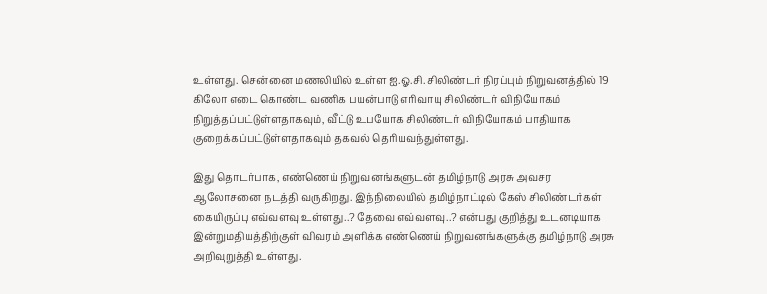உள்ளது. சென்னை மணலியில் உள்ள ஐ.ஓ.சி. சிலிண்டர் நிரப்பும் நிறுவனத்தில் 19 கிலோ எடை கொண்ட வணிக பயன்பாடு எரிவாயு சிலிண்டர் விநியோகம் நிறுத்தப்பட்டுள்ளதாகவும், வீட்டு உபயோக சிலிண்டர் விநியோகம் பாதியாக குறைக்கப்பட்டுள்ளதாகவும் தகவல் தெரியவந்துள்ளது.

இது தொடர்பாக, எண்ணெய் நிறுவனங்களுடன் தமிழ்நாடு அரசு அவசர ஆலோசனை நடத்தி வருகிறது. இந்நிலையில் தமிழ்நாட்டில் கேஸ் சிலிண்டர்கள் கையிருப்பு எவ்வளவு உள்ளது..? தேவை எவ்வளவு..? என்பது குறித்து உடனடியாக இன்றுமதியத்திற்குள் விவரம் அளிக்க எண்ணெய் நிறுவனங்களுக்கு தமிழ்நாடு அரசு அறிவுறுத்தி உள்ளது.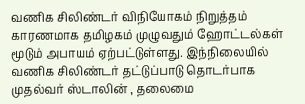வணிக சிலிண்டர் விநியோகம் நிறுத்தம் காரணமாக தமிழகம் முழுவதும் ஹோட்டல்கள் மூடும் அபாயம் ஏற்பட்டுள்ளது. இந்நிலையில் வணிக சிலிண்டர் தட்டுப்பாடு தொடர்பாக முதல்வர் ஸ்டாலின் , தலைமை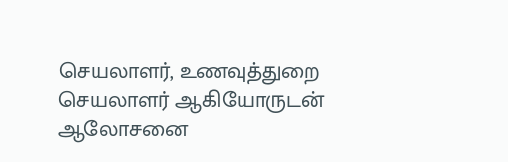செயலாளர், உணவுத்துறை செயலாளர் ஆகியோருடன் ஆலோசனை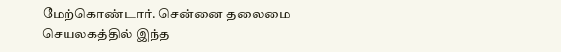மேற்கொண்டார். சென்னை தலைமை செயலகத்தில் இந்த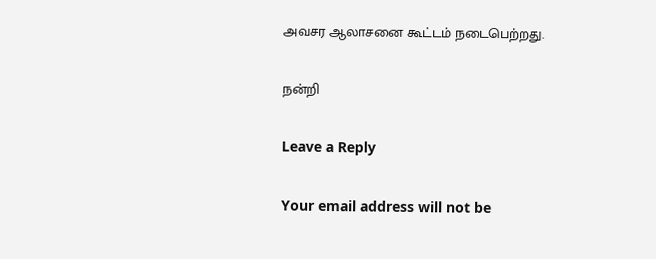அவசர ஆலாசனை கூட்டம் நடைபெற்றது.

நன்றி

Leave a Reply

Your email address will not be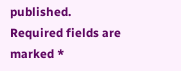published. Required fields are marked *